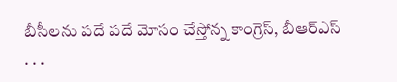బీసీలను పదే పదే మోసం చేస్తోన్న కాంగ్రెస్, బీఆర్ఎస్
. . .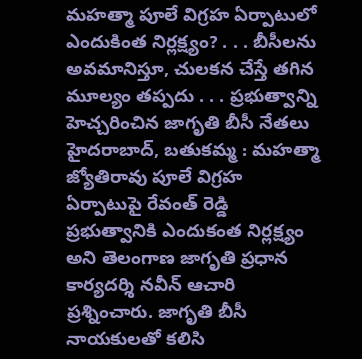మహత్మా పూలే విగ్రహ ఏర్పాటులో ఎందుకింత నిర్లక్ష్యం? . . . బీసీలను అవమానిస్తూ, చులకన చేస్తే తగిన మూల్యం తప్పదు . . . ప్రభుత్వాన్ని హెచ్చరించిన జాగృతి బీసీ నేతలు హైదరాబాద్, బతుకమ్మ : మహత్మా జ్యోతిరావు పూలే విగ్రహ ఏర్పాటుపై రేవంత్ రెడ్డి ప్రభుత్వానికి ఎందుకంత నిర్లక్ష్యం అని తెలంగాణ జాగృతి ప్రధాన కార్యదర్శి నవీన్ ఆచారి ప్రశ్నించారు. జాగృతి బీసీ నాయకులతో కలిసి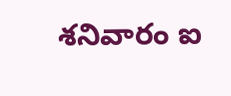శనివారం ఐ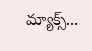మ్యాక్స్...